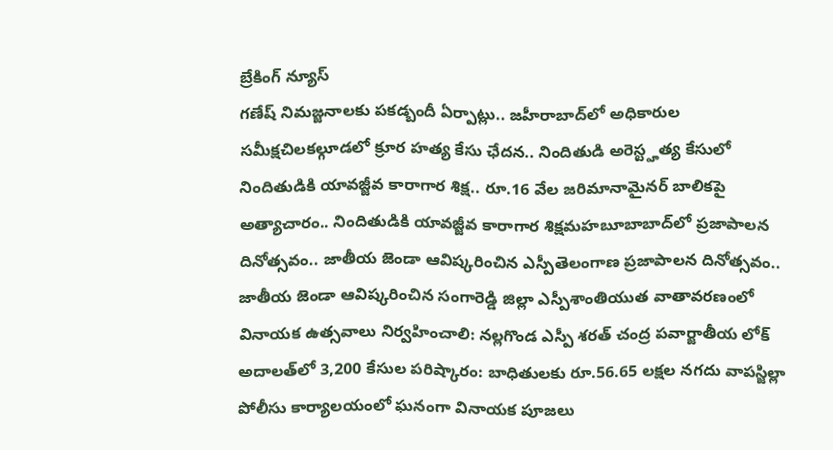బ్రేకింగ్ న్యూస్
గణేష్ నిమజ్జనాలకు పకడ్బందీ ఏర్పాట్లు.. జహీరాబాద్‌లో అధికారుల సమీక్షచిలకల్గూడలో క్రూర హత్య కేసు ఛేదన.. నిందితుడి అరెస్ట్హత్య కేసులో నిందితుడికి యావజ్జీవ కారాగార శిక్ష.. రూ.16 వేల జరిమానామైనర్ బాలికపై అత్యాచారం.. నిందితుడికి యావజ్జీవ కారాగార శిక్షమహబూబాబాద్‌లో ప్రజాపాలన దినోత్సవం.. జాతీయ జెండా ఆవిష్కరించిన ఎస్పీతెలంగాణ ప్రజాపాలన దినోత్సవం.. జాతీయ జెండా ఆవిష్కరించిన సంగారెడ్డి జిల్లా ఎస్పీశాంతియుత వాతావరణంలో వినాయక ఉత్సవాలు నిర్వహించాలి: నల్లగొండ ఎస్పీ శరత్ చంద్ర పవార్జాతీయ లోక్ అదాలత్‌లో 3,200 కేసుల పరిష్కారం: బాధితులకు రూ.56.65 లక్షల నగదు వాపస్జిల్లా పోలీసు కార్యాలయంలో ఘనంగా వినాయక పూజలు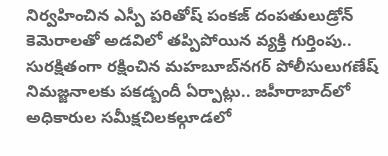నిర్వహించిన ఎస్పీ పరితోష్ పంకజ్ దంపతులుడ్రోన్ కెమెరాలతో అడవిలో తప్పిపోయిన వ్యక్తి గుర్తింపు.. సురక్షితంగా రక్షించిన మహబూబ్‌నగర్ పోలీసులుగణేష్ నిమజ్జనాలకు పకడ్బందీ ఏర్పాట్లు.. జహీరాబాద్‌లో అధికారుల సమీక్షచిలకల్గూడలో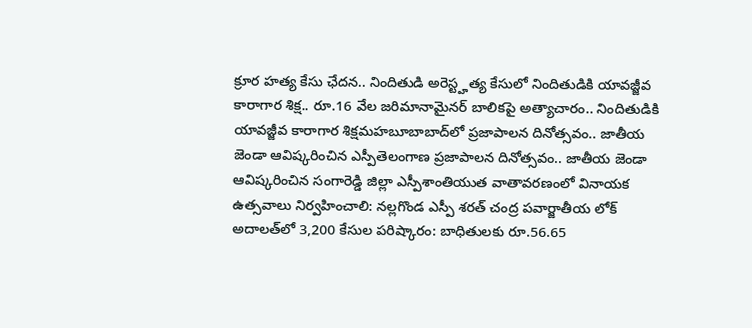క్రూర హత్య కేసు ఛేదన.. నిందితుడి అరెస్ట్హత్య కేసులో నిందితుడికి యావజ్జీవ కారాగార శిక్ష.. రూ.16 వేల జరిమానామైనర్ బాలికపై అత్యాచారం.. నిందితుడికి యావజ్జీవ కారాగార శిక్షమహబూబాబాద్‌లో ప్రజాపాలన దినోత్సవం.. జాతీయ జెండా ఆవిష్కరించిన ఎస్పీతెలంగాణ ప్రజాపాలన దినోత్సవం.. జాతీయ జెండా ఆవిష్కరించిన సంగారెడ్డి జిల్లా ఎస్పీశాంతియుత వాతావరణంలో వినాయక ఉత్సవాలు నిర్వహించాలి: నల్లగొండ ఎస్పీ శరత్ చంద్ర పవార్జాతీయ లోక్ అదాలత్‌లో 3,200 కేసుల పరిష్కారం: బాధితులకు రూ.56.65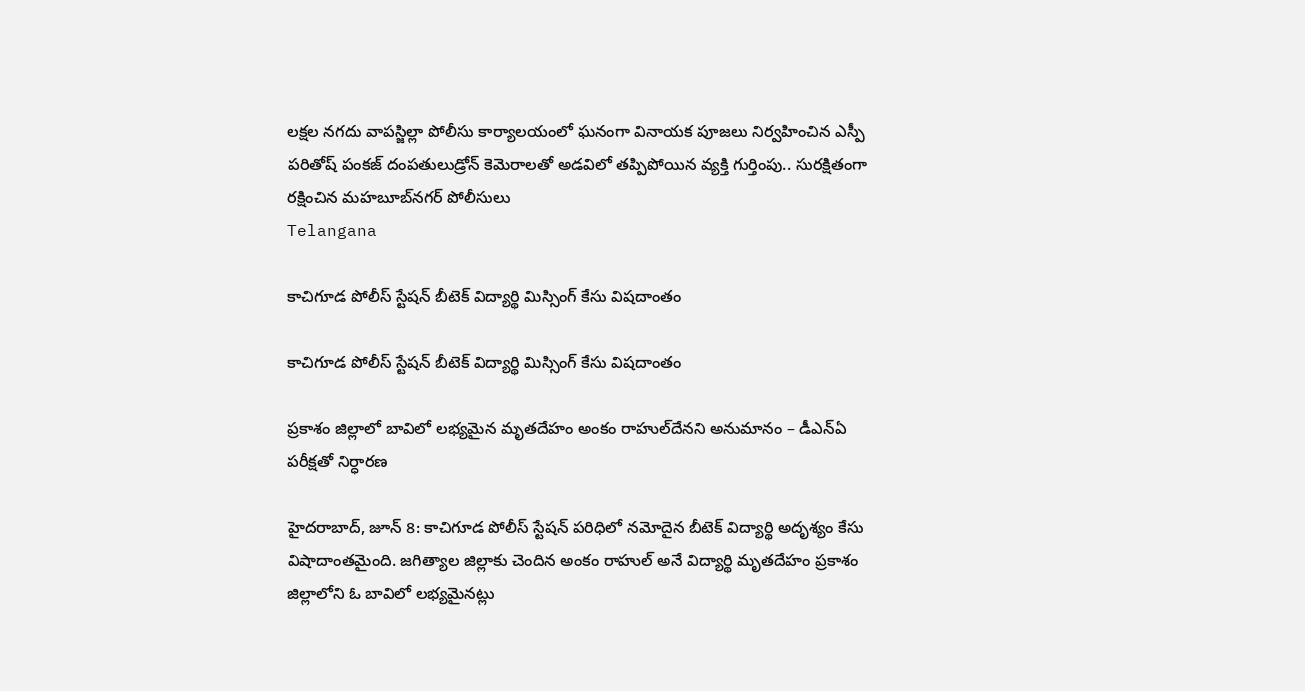లక్షల నగదు వాపస్జిల్లా పోలీసు కార్యాలయంలో ఘనంగా వినాయక పూజలు నిర్వహించిన ఎస్పీ పరితోష్ పంకజ్ దంపతులుడ్రోన్ కెమెరాలతో అడవిలో తప్పిపోయిన వ్యక్తి గుర్తింపు.. సురక్షితంగా రక్షించిన మహబూబ్‌నగర్ పోలీసులు
Telangana

కాచిగూడ పోలీస్ స్టేషన్ బీటెక్ విద్యార్థి మిస్సింగ్ కేసు విషదాంతం

కాచిగూడ పోలీస్ స్టేషన్ బీటెక్ విద్యార్థి మిస్సింగ్ కేసు విషదాంతం

ప్రకాశం జిల్లాలో బావిలో లభ్యమైన మృతదేహం అంకం రాహుల్‌దేనని అనుమానం – డీఎన్‌ఏ పరీక్షతో నిర్ధారణ

హైదరాబాద్, జూన్ 8: కాచిగూడ పోలీస్ స్టేషన్ పరిధిలో నమోదైన బీటెక్ విద్యార్థి అదృశ్యం కేసు విషాదాంతమైంది. జగిత్యాల జిల్లాకు చెందిన అంకం రాహుల్ అనే విద్యార్థి మృతదేహం ప్రకాశం జిల్లాలోని ఓ బావిలో లభ్యమైనట్లు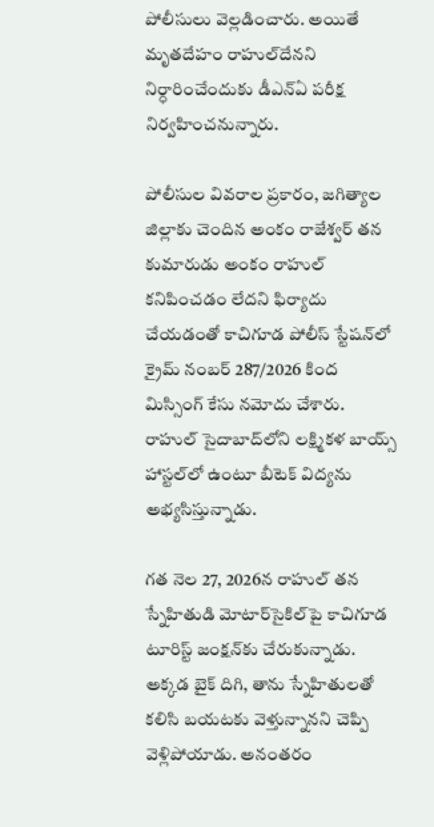పోలీసులు వెల్లడించారు. అయితే మృతదేహం రాహుల్‌దేనని నిర్ధారించేందుకు డీఎన్‌ఏ పరీక్ష నిర్వహించనున్నారు.

పోలీసుల వివరాల ప్రకారం, జగిత్యాల జిల్లాకు చెందిన అంకం రాజేశ్వర్ తన కుమారుడు అంకం రాహుల్ కనిపించడం లేదని ఫిర్యాదు చేయడంతో కాచిగూడ పోలీస్ స్టేషన్‌లో క్రైమ్ నంబర్ 287/2026 కింద మిస్సింగ్ కేసు నమోదు చేశారు. రాహుల్ సైదాబాద్‌లోని లక్ష్మికళ బాయ్స్ హాస్టల్‌లో ఉంటూ బీటెక్ విద్యను అభ్యసిస్తున్నాడు.

గత నెల 27, 2026న రాహుల్ తన స్నేహితుడి మోటార్‌సైకిల్‌పై కాచిగూడ టూరిస్ట్ జంక్షన్‌కు చేరుకున్నాడు. అక్కడ బైక్ దిగి, తాను స్నేహితులతో కలిసి బయటకు వెళ్తున్నానని చెప్పి వెళ్లిపోయాడు. అనంతరం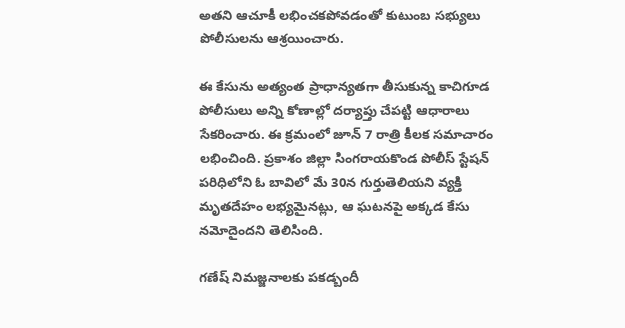అతని ఆచూకీ లభించకపోవడంతో కుటుంబ సభ్యులు పోలీసులను ఆశ్రయించారు.

ఈ కేసును అత్యంత ప్రాధాన్యతగా తీసుకున్న కాచిగూడ పోలీసులు అన్ని కోణాల్లో దర్యాప్తు చేపట్టి ఆధారాలు సేకరించారు. ఈ క్రమంలో జూన్ 7 రాత్రి కీలక సమాచారం లభించింది. ప్రకాశం జిల్లా సింగరాయకొండ పోలీస్ స్టేషన్ పరిధిలోని ఓ బావిలో మే 30న గుర్తుతెలియని వ్యక్తి మృతదేహం లభ్యమైనట్లు, ఆ ఘటనపై అక్కడ కేసు నమోదైందని తెలిసింది.

గణేష్ నిమజ్జనాలకు పకడ్బందీ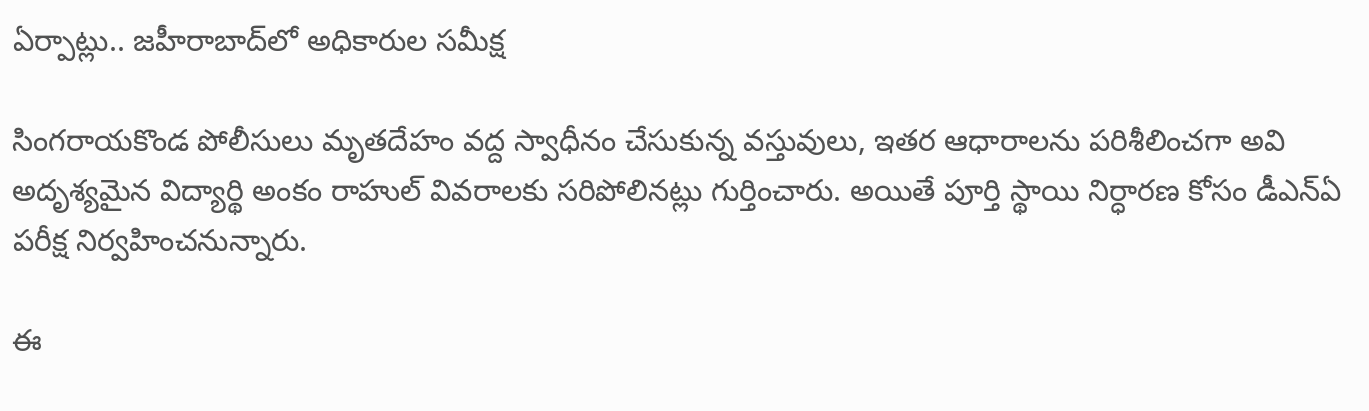ఏర్పాట్లు.. జహీరాబాద్‌లో అధికారుల సమీక్ష

సింగరాయకొండ పోలీసులు మృతదేహం వద్ద స్వాధీనం చేసుకున్న వస్తువులు, ఇతర ఆధారాలను పరిశీలించగా అవి అదృశ్యమైన విద్యార్థి అంకం రాహుల్ వివరాలకు సరిపోలినట్లు గుర్తించారు. అయితే పూర్తి స్థాయి నిర్ధారణ కోసం డీఎన్‌ఏ పరీక్ష నిర్వహించనున్నారు.

ఈ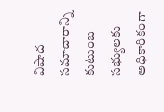విషాద సమాచారాన్ని కుటుంబ సభ్యులకు అధికారికంగా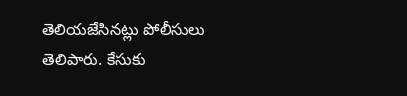తెలియజేసినట్లు పోలీసులు తెలిపారు. కేసుకు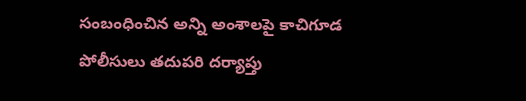సంబంధించిన అన్ని అంశాలపై కాచిగూడ పోలీసులు తదుపరి దర్యాప్తు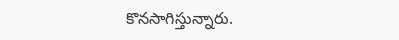కొనసాగిస్తున్నారు.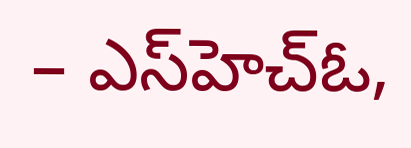– ఎస్‌హెచ్‌ఓ,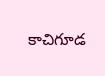కాచిగూడ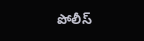పోలీస్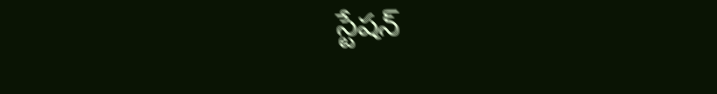స్టేషన్